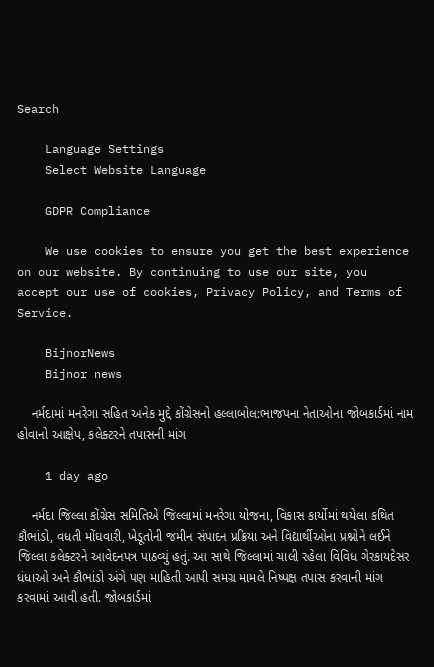Search

    Language Settings
    Select Website Language

    GDPR Compliance

    We use cookies to ensure you get the best experience on our website. By continuing to use our site, you accept our use of cookies, Privacy Policy, and Terms of Service.

    BijnorNews
    Bijnor news

    નર્મદામાં મનરેગા સહિત અનેક મુદ્દે કોંગ્રેસનો હલ્લાબોલ:ભાજપના નેતાઓના જોબકાર્ડમાં નામ હોવાનો આક્ષેપ, કલેક્ટરને તપાસની માંગ

    1 day ago

    નર્મદા જિલ્લા કોંગ્રેસ સમિતિએ જિલ્લામાં મનરેગા યોજના, વિકાસ કાર્યોમાં થયેલા કથિત કૌભાંડો, વધતી મોંઘવારી, ખેડૂતોની જમીન સંપાદન પ્રક્રિયા અને વિદ્યાર્થીઓના પ્રશ્નોને લઈને જિલ્લા કલેક્ટરને આવેદનપત્ર પાઠવ્યું હતું. આ સાથે જિલ્લામાં ચાલી રહેલા વિવિધ ગેરકાયદેસર ધંધાઓ અને કૌભાંડો અંગે પણ માહિતી આપી સમગ્ર મામલે નિષ્પક્ષ તપાસ કરવાની માંગ કરવામાં આવી હતી. જોબકાર્ડમાં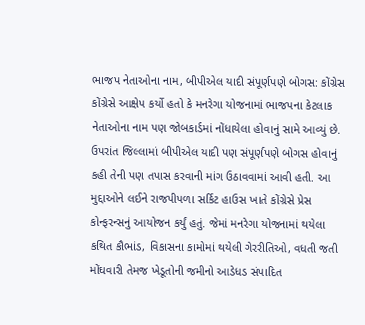ભાજપ નેતાઓના નામ, બીપીએલ યાદી સંપૂર્ણપણે બોગસ: કોંગ્રેસ કોંગ્રેસે આક્ષેપ કર્યો હતો કે મનરેગા યોજનામાં ભાજપના કેટલાક નેતાઓના નામ પણ જોબકાર્ડમાં નોંધાયેલા હોવાનું સામે આવ્યું છે. ઉપરાંત જિલ્લામાં બીપીએલ યાદી પણ સંપૂર્ણપણે બોગસ હોવાનું કહી તેની પણ તપાસ કરવાની માંગ ઉઠાવવામાં આવી હતી. આ મુદ્દાઓને લઈને રાજપીપળા સર્કિટ હાઉસ ખાતે કોંગ્રેસે પ્રેસ કોન્ફરન્સનું આયોજન કર્યું હતું. જેમાં મનરેગા યોજનામાં થયેલા કથિત કૌભાંડ, વિકાસના કામોમાં થયેલી ગેરરીતિઓ, વધતી જતી મોંઘવારી તેમજ ખેડૂતોની જમીનો આડેધડ સંપાદિત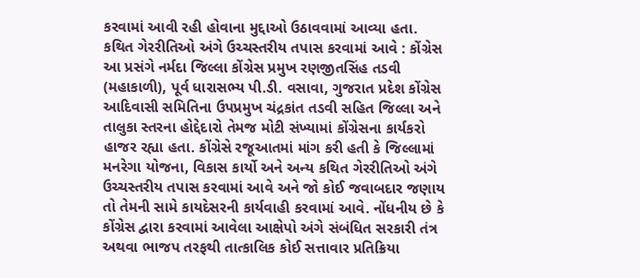કરવામાં આવી રહી હોવાના મુદ્દાઓ ઉઠાવવામાં આવ્યા હતા. કથિત ગેરરીતિઓ અંગે ઉચ્ચસ્તરીય તપાસ કરવામાં આવે : કોંગ્રેસ આ પ્રસંગે નર્મદા જિલ્લા કોંગ્રેસ પ્રમુખ રણજીતસિંહ તડવી (મહાકાળી), પૂર્વ ધારાસભ્ય પી.ડી. વસાવા, ગુજરાત પ્રદેશ કોંગ્રેસ આદિવાસી સમિતિના ઉપપ્રમુખ ચંદ્રકાંત તડવી સહિત જિલ્લા અને તાલુકા સ્તરના હોદ્દેદારો તેમજ મોટી સંખ્યામાં કોંગ્રેસના કાર્યકરો હાજર રહ્યા હતા. કોંગ્રેસે રજૂઆતમાં માંગ કરી હતી કે જિલ્લામાં મનરેગા યોજના, વિકાસ કાર્યો અને અન્ય કથિત ગેરરીતિઓ અંગે ઉચ્ચસ્તરીય તપાસ કરવામાં આવે અને જો કોઈ જવાબદાર જણાય તો તેમની સામે કાયદેસરની કાર્યવાહી કરવામાં આવે. નોંધનીય છે કે કોંગ્રેસ દ્વારા કરવામાં આવેલા આક્ષેપો અંગે સંબંધિત સરકારી તંત્ર અથવા ભાજપ તરફથી તાત્કાલિક કોઈ સત્તાવાર પ્રતિક્રિયા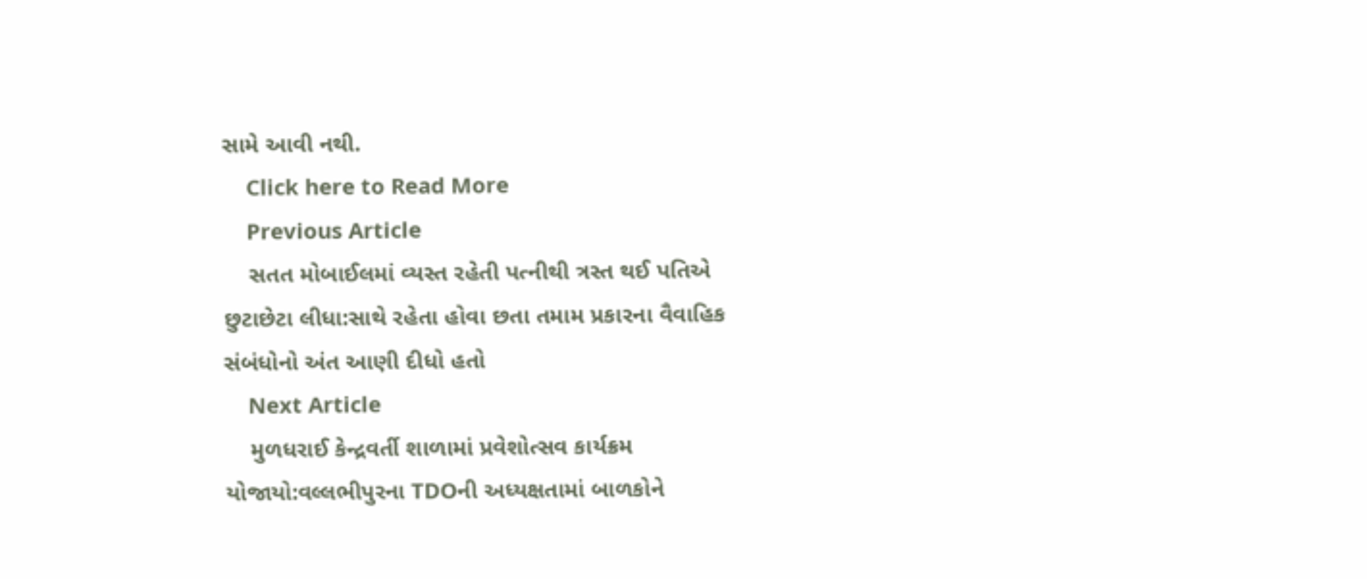સામે આવી નથી.
    Click here to Read More
    Previous Article
    સતત મોબાઈલમાં વ્યસ્ત રહેતી પત્નીથી ત્રસ્ત થઈ પતિએ છુટાછેટા લીધા:સાથે રહેતા હોવા છતા તમામ પ્રકારના વૈવાહિક સંબંધોનો અંત આણી દીધો હતો
    Next Article
    મુળધરાઈ કેન્દ્રવર્તી શાળામાં પ્રવેશોત્સવ કાર્યક્રમ યોજાયો:વલ્લભીપુરના TDOની અધ્યક્ષતામાં બાળકોને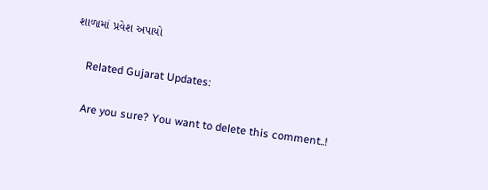શાળામાં પ્રવેશ અપાયો

    Related Gujarat Updates:

    Are you sure? You want to delete this comment..!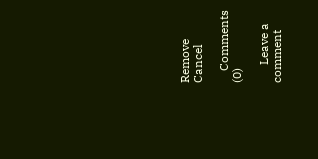Remove Cancel

    Comments (0)

      Leave a comment